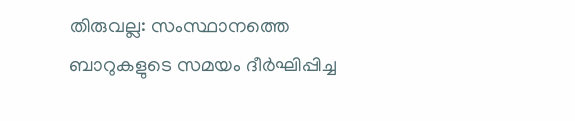തിരുവല്ല: സംസ്ഥാനത്തെ ബാറുകളുടെ സമയം ദീർഘിപ്പിച്ച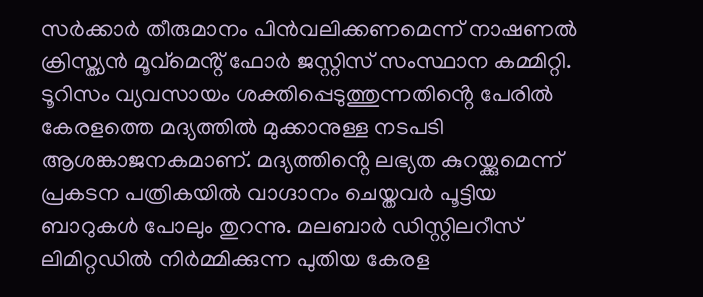സർക്കാർ തീരുമാനം പിൻവലിക്കണമെന്ന് നാഷണൽ ക്രിസ്ത്യൻ മൂവ്മെൻ്റ് ഫോർ ജസ്റ്റിസ് സംസ്ഥാന കമ്മിറ്റി. ടൂറിസം വ്യവസായം ശക്തിപ്പെടുത്തുന്നതിൻ്റെ പേരിൽ കേരളത്തെ മദ്യത്തിൽ മുക്കാനുള്ള നടപടി ആശങ്കാജനകമാണ്. മദ്യത്തിൻ്റെ ലഭ്യത കുറയ്ക്കുമെന്ന് പ്രകടന പത്രികയിൽ വാഗ്ദാനം ചെയ്തവർ പൂട്ടിയ ബാറുകൾ പോലും തുറന്നു. മലബാർ ഡിസ്റ്റിലറീസ് ലിമിറ്റഡിൽ നിർമ്മിക്കുന്ന പുതിയ കേരള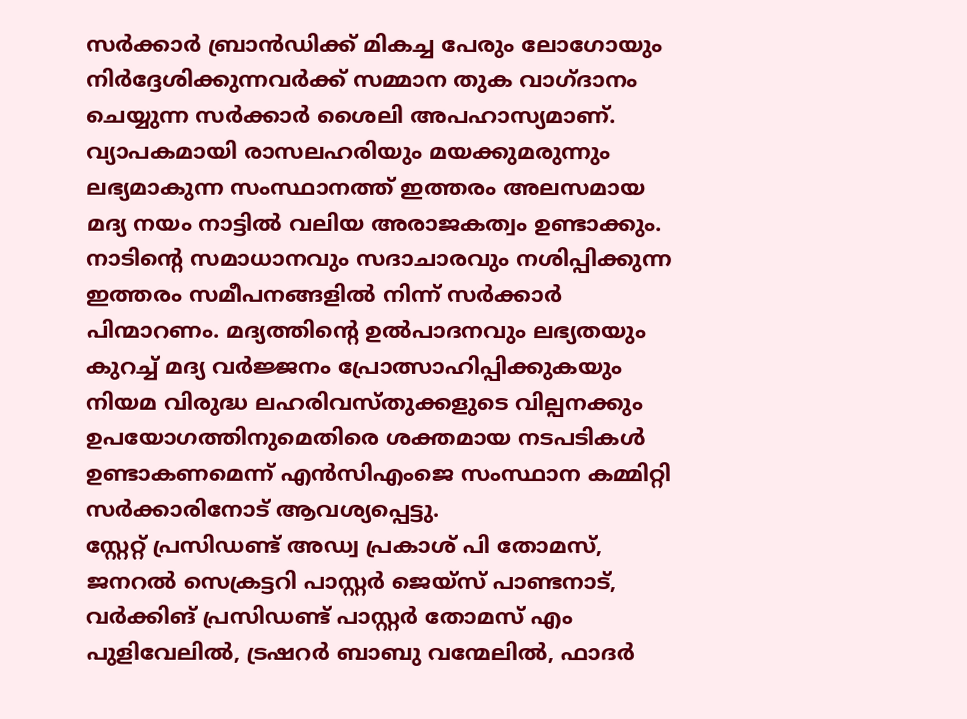സർക്കാർ ബ്രാൻഡിക്ക് മികച്ച പേരും ലോഗോയും നിർദ്ദേശിക്കുന്നവർക്ക് സമ്മാന തുക വാഗ്ദാനം ചെയ്യുന്ന സർക്കാർ ശൈലി അപഹാസ്യമാണ്. വ്യാപകമായി രാസലഹരിയും മയക്കുമരുന്നും ലഭ്യമാകുന്ന സംസ്ഥാനത്ത് ഇത്തരം അലസമായ മദ്യ നയം നാട്ടിൽ വലിയ അരാജകത്വം ഉണ്ടാക്കും. നാടിൻ്റെ സമാധാനവും സദാചാരവും നശിപ്പിക്കുന്ന ഇത്തരം സമീപനങ്ങളിൽ നിന്ന് സർക്കാർ പിന്മാറണം. മദ്യത്തിൻ്റെ ഉൽപാദനവും ലഭ്യതയും കുറച്ച് മദ്യ വർജ്ജനം പ്രോത്സാഹിപ്പിക്കുകയും നിയമ വിരുദ്ധ ലഹരിവസ്തുക്കളുടെ വില്പനക്കും ഉപയോഗത്തിനുമെതിരെ ശക്തമായ നടപടികൾ ഉണ്ടാകണമെന്ന് എൻസിഎംജെ സംസ്ഥാന കമ്മിറ്റി സർക്കാരിനോട് ആവശ്യപ്പെട്ടു.
സ്റ്റേറ്റ് പ്രസിഡണ്ട് അഡ്വ പ്രകാശ് പി തോമസ്, ജനറൽ സെക്രട്ടറി പാസ്റ്റർ ജെയ്സ് പാണ്ടനാട്, വർക്കിങ് പ്രസിഡണ്ട് പാസ്റ്റർ തോമസ് എം പുളിവേലിൽ, ട്രഷറർ ബാബു വന്മേലിൽ, ഫാദർ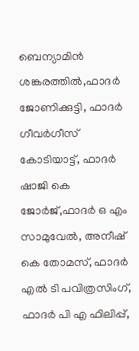ബെന്യാമിൻ ശങ്കരത്തിൽ,ഫാദർ ജോണിക്കുട്ടി, ഫാദർ ഗീവർഗീസ് കോടിയാട്ട്, ഫാദർ ഷാജി കെ ജോർജ്,ഫാദർ ഒ എം സാമുവേൽ, അനീഷ് കെ തോമസ്, ഫാദർ എൽ ടി പവിത്രസിംഗ്, ഫാദർ പി എ ഫിലിപ്പ്,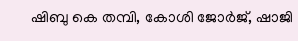ഷിബു കെ തമ്പി, കോശി ജോർജ്, ഷാജി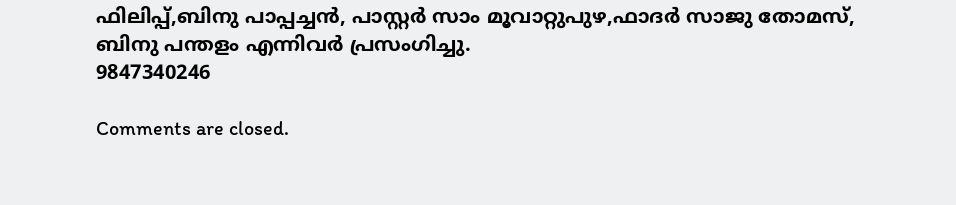ഫിലിപ്പ്,ബിനു പാപ്പച്ചൻ, പാസ്റ്റർ സാം മൂവാറ്റുപുഴ,ഫാദർ സാജു തോമസ്, ബിനു പന്തളം എന്നിവർ പ്രസംഗിച്ചു.
9847340246

Comments are closed.